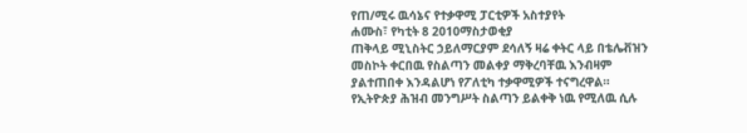የጠ/ሚሩ ዉሳኔና የተቃዋሚ ፓርቲዎች አስተያየት
ሐሙስ፣ የካቲት 8 2010ማስታወቂያ
ጠቅላይ ሚኒስትር ኃይለማርያም ደሳለኝ ዛሬ ቀትር ላይ በቴሌቭዝን መስኮት ቀርበዉ የስልጣን መልቀያ ማቅረባቸዉ እንብዛም ያልተጠበቀ እንዳልሆነ የፖለቲካ ተቃዋሚዎች ተናግረዋል። የኢትዮጵያ ሕዝብ መንግሥት ስልጣን ይልቀቅ ነዉ የሚለዉ ሲሉ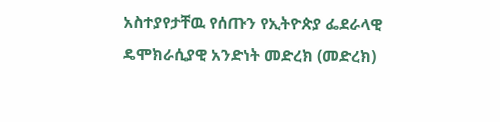አስተያየታቸዉ የሰጡን የኢትዮጵያ ፌደራላዊ ዴሞክራሲያዊ አንድነት መድረክ (መድረክ)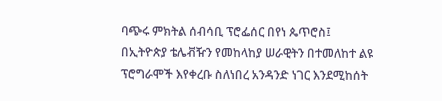ባጭሩ ምክትል ሰብሳቢ ፕሮፌሰር በየነ ጴጥሮስ፤
በኢትዮጵያ ቴሌቭዥን የመከላከያ ሠራዊትን በተመለከተ ልዩ ፕሮግራሞች እየቀረቡ ስለነበረ አንዳንድ ነገር እንደሚከሰት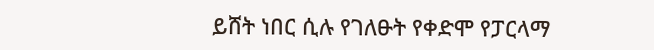ይሸት ነበር ሲሉ የገለፁት የቀድሞ የፓርላማ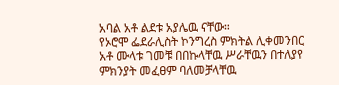አባል አቶ ልደቱ አያሌዉ ናቸው።
የኦሮሞ ፌደራሊስት ኮንግረስ ምክትል ሊቀመንበር አቶ ሙላቱ ገመቹ በበኩላቸዉ ሥራቸዉን በተለያየ ምክንያት መፈፀም ባለመቻላቸዉ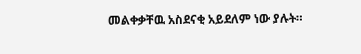መልቀቃቸዉ አስደናቂ አይደለም ነው ያሉት።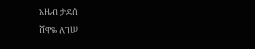አዜብ ታደሰ
ሸዋዬ ለገሠ